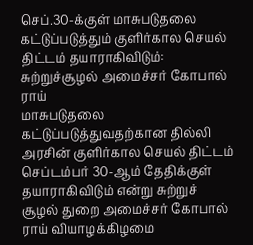செப்.30-க்குள் மாசுபடுதலை கட்டுப்படுத்தும் குளிர்கால செயல் திட்டம் தயாராகிவிடும்: சுற்றுச்சூழல் அமைச்சர் கோபால் ராய்
மாசுபடுதலை கட்டுப்படுத்துவதற்கான தில்லி அரசின் குளிர்கால செயல் திட்டம் செப்டம்பர் 30-ஆம் தேதிக்குள் தயாராகிவிடும் என்று சுற்றுச் சூழல் துறை அமைச்சர் கோபால் ராய் வியாழக்கிழமை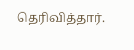தெரிவித்தார்.